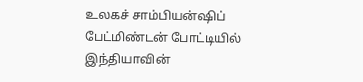உலகச் சாம்பியன்ஷிப் பேட்மிண்டன் போட்டியில் இந்தியாவின்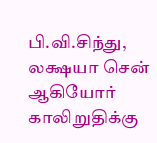பி.வி.சிந்து, லக்ஷயா சென் ஆகியோர் காலிறுதிக்கு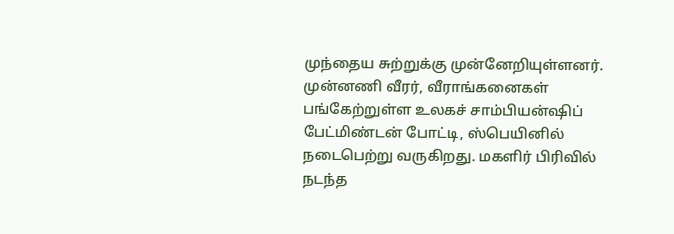முந்தைய சுற்றுக்கு முன்னேறியுள்ளனர்.
முன்னணி வீரர், வீராங்கனைகள் பங்கேற்றுள்ள உலகச் சாம்பியன்ஷிப் பேட்மிண்டன் போட்டி, ஸ்பெயினில் நடைபெற்று வருகிறது. மகளிர் பிரிவில் நடந்த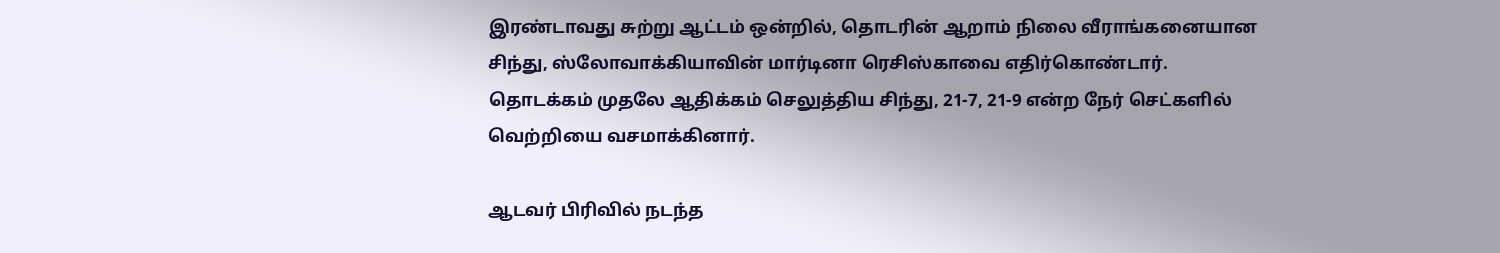இரண்டாவது சுற்று ஆட்டம் ஒன்றில், தொடரின் ஆறாம் நிலை வீராங்கனையான சிந்து, ஸ்லோவாக்கியாவின் மார்டினா ரெசிஸ்காவை எதிர்கொண்டார். தொடக்கம் முதலே ஆதிக்கம் செலுத்திய சிந்து, 21-7, 21-9 என்ற நேர் செட்களில் வெற்றியை வசமாக்கினார்.

ஆடவர் பிரிவில் நடந்த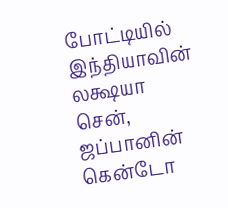போட்டியில் இந்தியாவின் லக்ஷயா சென், ஜப்பானின் கென்டோ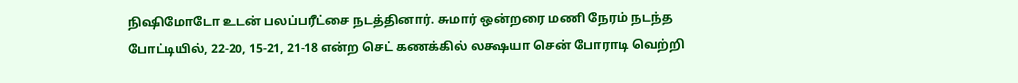நிஷிமோடோ உடன் பலப்பரீட்சை நடத்தினார். சுமார் ஒன்றரை மணி நேரம் நடந்த போட்டியில், 22-20, 15-21, 21-18 என்ற செட் கணக்கில் லக்ஷயா சென் போராடி வெற்றி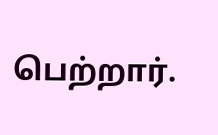பெற்றார்.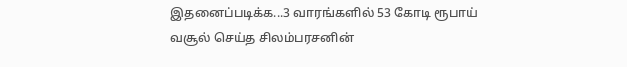இதனைப்படிக்க...3 வாரங்களில் 53 கோடி ரூபாய் வசூல் செய்த சிலம்பரசனின்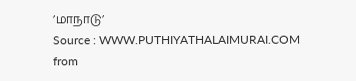’மாநாடு’
Source : WWW.PUTHIYATHALAIMURAI.COM
from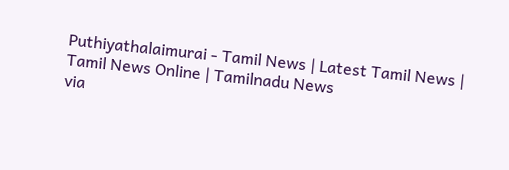Puthiyathalaimurai - Tamil News | Latest Tamil News | Tamil News Online | Tamilnadu News
via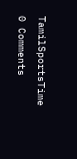TamilSportsTime
0 Comments